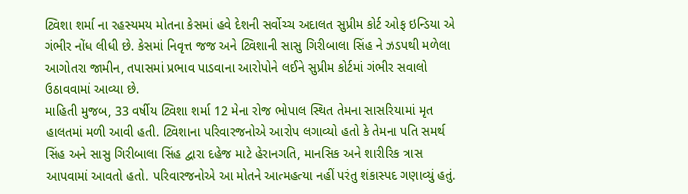ટ્વિશા શર્મા ના રહસ્યમય મોતના કેસમાં હવે દેશની સર્વોચ્ચ અદાલત સુપ્રીમ કોર્ટ ઓફ ઇન્ડિયા એ ગંભીર નોંધ લીધી છે. કેસમાં નિવૃત્ત જજ અને ટ્વિશાની સાસુ ગિરીબાલા સિંહ ને ઝડપથી મળેલા આગોતરા જામીન, તપાસમાં પ્રભાવ પાડવાના આરોપોને લઈને સુપ્રીમ કોર્ટમાં ગંભીર સવાલો ઉઠાવવામાં આવ્યા છે.
માહિતી મુજબ, 33 વર્ષીય ટ્વિશા શર્મા 12 મેના રોજ ભોપાલ સ્થિત તેમના સાસરિયામાં મૃત હાલતમાં મળી આવી હતી. ટ્વિશાના પરિવારજનોએ આરોપ લગાવ્યો હતો કે તેમના પતિ સમર્થ સિંહ અને સાસુ ગિરીબાલા સિંહ દ્વારા દહેજ માટે હેરાનગતિ, માનસિક અને શારીરિક ત્રાસ આપવામાં આવતો હતો. પરિવારજનોએ આ મોતને આત્મહત્યા નહીં પરંતુ શંકાસ્પદ ગણાવ્યું હતું.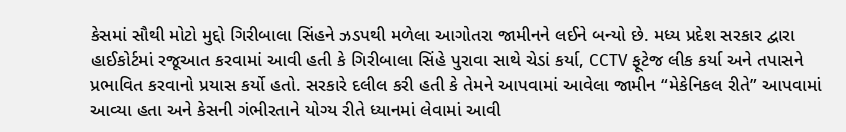કેસમાં સૌથી મોટો મુદ્દો ગિરીબાલા સિંહને ઝડપથી મળેલા આગોતરા જામીનને લઈને બન્યો છે. મધ્ય પ્રદેશ સરકાર દ્વારા હાઈકોર્ટમાં રજૂઆત કરવામાં આવી હતી કે ગિરીબાલા સિંહે પુરાવા સાથે ચેડાં કર્યા, CCTV ફૂટેજ લીક કર્યા અને તપાસને પ્રભાવિત કરવાનો પ્રયાસ કર્યો હતો. સરકારે દલીલ કરી હતી કે તેમને આપવામાં આવેલા જામીન “મેકેનિકલ રીતે” આપવામાં આવ્યા હતા અને કેસની ગંભીરતાને યોગ્ય રીતે ધ્યાનમાં લેવામાં આવી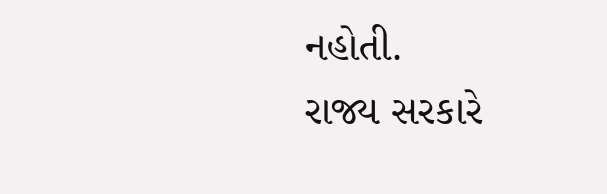નહોતી.
રાજ્ય સરકારે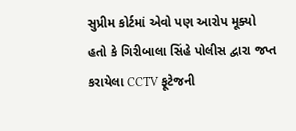સુપ્રીમ કોર્ટમાં એવો પણ આરોપ મૂક્યો હતો કે ગિરીબાલા સિંહે પોલીસ દ્વારા જપ્ત કરાયેલા CCTV ફૂટેજની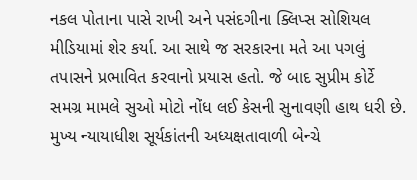નકલ પોતાના પાસે રાખી અને પસંદગીના ક્લિપ્સ સોશિયલ મીડિયામાં શેર કર્યા. આ સાથે જ સરકારના મતે આ પગલું તપાસને પ્રભાવિત કરવાનો પ્રયાસ હતો. જે બાદ સુપ્રીમ કોર્ટે સમગ્ર મામલે સુઓ મોટો નોંધ લઈ કેસની સુનાવણી હાથ ધરી છે. મુખ્ય ન્યાયાધીશ સૂર્યકાંતની અધ્યક્ષતાવાળી બેન્ચે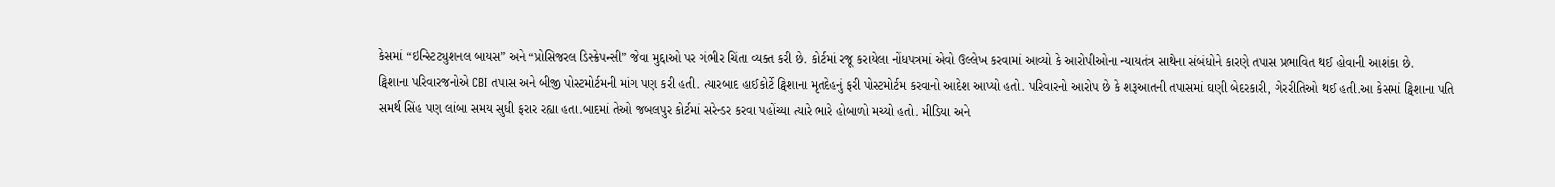કેસમાં “ઇન્સ્ટિટ્યુશનલ બાયસ” અને “પ્રોસિજરલ ડિસ્ક્રેપન્સી” જેવા મુદ્દાઓ પર ગંભીર ચિંતા વ્યક્ત કરી છે. કોર્ટમાં રજૂ કરાયેલા નોંધપત્રમાં એવો ઉલ્લેખ કરવામાં આવ્યો કે આરોપીઓના ન્યાયતંત્ર સાથેના સંબંધોને કારણે તપાસ પ્રભાવિત થઈ હોવાની આશંકા છે.
ટ્વિશાના પરિવારજનોએ CBI તપાસ અને બીજી પોસ્ટમોર્ટમની માંગ પણ કરી હતી. ત્યારબાદ હાઈકોર્ટે ટ્વિશાના મૃતદેહનું ફરી પોસ્ટમોર્ટમ કરવાનો આદેશ આપ્યો હતો. પરિવારનો આરોપ છે કે શરૂઆતની તપાસમાં ઘણી બેદરકારી, ગેરરીતિઓ થઈ હતી.આ કેસમાં ટ્વિશાના પતિ સમર્થ સિંહ પણ લાંબા સમય સુધી ફરાર રહ્યા હતા.બાદમાં તેઓ જબલપુર કોર્ટમાં સરેન્ડર કરવા પહોંચ્યા ત્યારે ભારે હોબાળો મચ્યો હતો. મીડિયા અને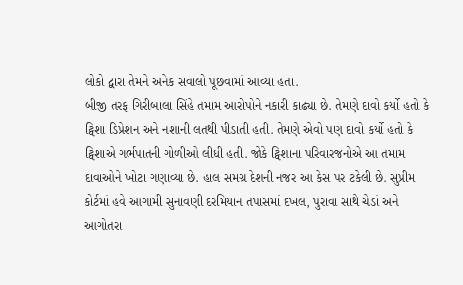લોકો દ્વારા તેમને અનેક સવાલો પૂછવામાં આવ્યા હતા.
બીજી તરફ ગિરીબાલા સિંહે તમામ આરોપોને નકારી કાઢ્યા છે. તેમણે દાવો કર્યો હતો કે ટ્વિશા ડિપ્રેશન અને નશાની લતથી પીડાતી હતી. તેમણે એવો પણ દાવો કર્યો હતો કે ટ્વિશાએ ગર્ભપાતની ગોળીઓ લીધી હતી. જોકે ટ્વિશાના પરિવારજનોએ આ તમામ દાવાઓને ખોટા ગણાવ્યા છે. હાલ સમગ્ર દેશની નજર આ કેસ પર ટકેલી છે. સુપ્રીમ કોર્ટમાં હવે આગામી સુનાવણી દરમિયાન તપાસમાં દખલ, પુરાવા સાથે ચેડાં અને આગોતરા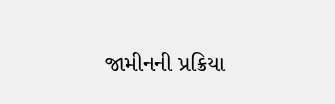જામીનની પ્રક્રિયા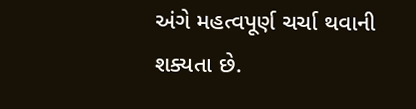અંગે મહત્વપૂર્ણ ચર્ચા થવાની શક્યતા છે.